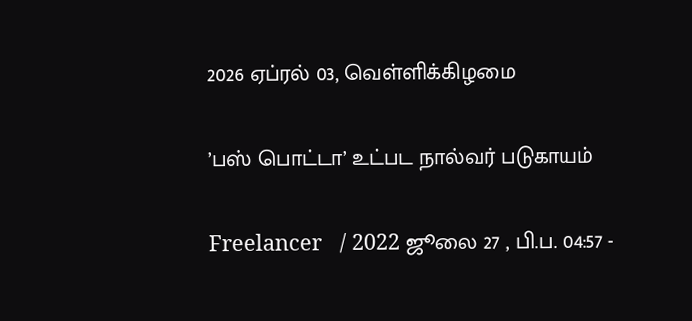2026 ஏப்ரல் 03, வெள்ளிக்கிழமை

’பஸ் பொட்டா’ உட்பட நால்வர் படுகாயம்

Freelancer   / 2022 ஜூலை 27 , பி.ப. 04:57 -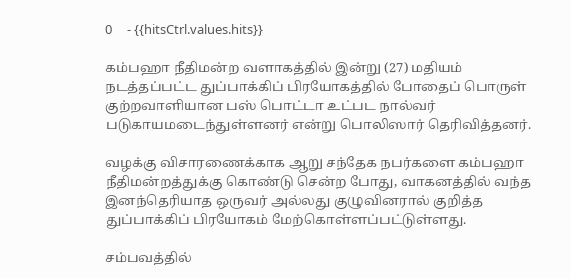0     - {{hitsCtrl.values.hits}}

கம்பஹா நீதிமன்ற வளாகத்தில் இன்று (27) மதியம் நடத்தப்பட்ட துப்பாக்கிப் பிரயோகத்தில் போதைப் பொருள் குற்றவாளியான பஸ் பொட்டா உட்பட நால்வர் படுகாயமடைந்துள்ளனர் என்று பொலிஸார் தெரிவித்தனர்.

வழக்கு விசாரணைக்காக ஆறு சந்தேக நபர்களை கம்பஹா நீதிமன்றத்துக்கு கொண்டு சென்ற போது, வாகனத்தில் வந்த இனந்தெரியாத ஒருவர் அல்லது குழுவினரால் குறித்த துப்பாக்கிப் பிரயோகம் மேற்கொள்ளப்பட்டுள்ளது.

சம்பவத்தில்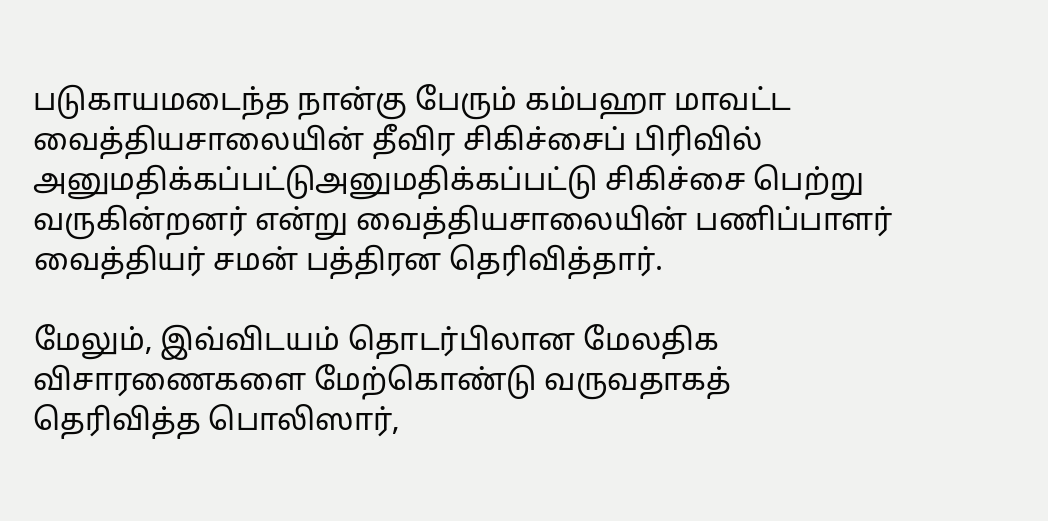படுகாயமடைந்த நான்கு பேரும் கம்பஹா மாவட்ட வைத்தியசாலையின் தீவிர சிகிச்சைப் பிரிவில் அனுமதிக்கப்பட்டுஅனுமதிக்கப்பட்டு சிகிச்சை பெற்று வருகின்றனர் என்று வைத்தியசாலையின் பணிப்பாளர் வைத்தியர் சமன் பத்திரன தெரிவித்தார்.

மேலும், இவ்விடயம் தொடர்பிலான மேலதிக விசாரணைகளை மேற்கொண்டு வருவதாகத் தெரிவித்த பொலிஸார்,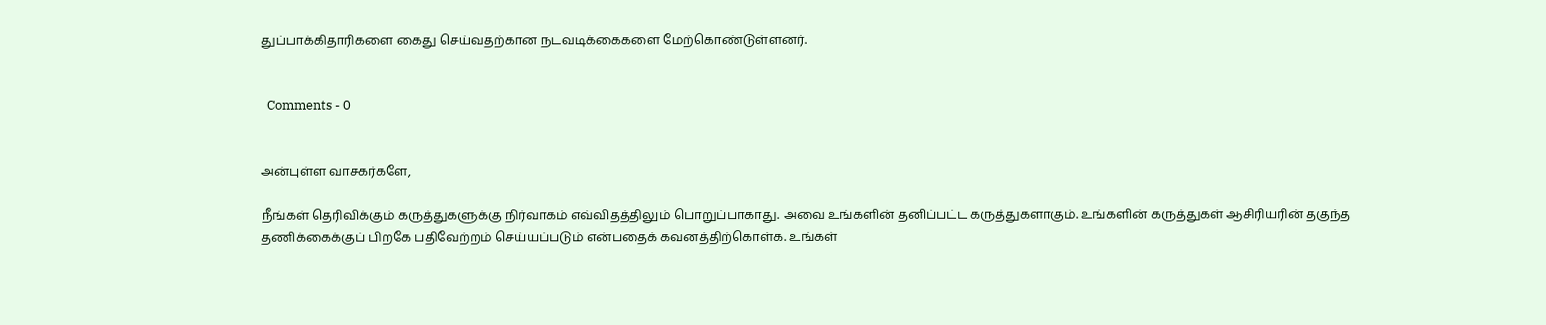துப்பாக்கிதாரிகளை கைது செய்வதற்கான நடவடிக்கைகளை மேற்கொண்டுள்ளனர்.


  Comments - 0


அன்புள்ள வாசகர்களே,

நீங்கள் தெரிவிக்கும் கருத்துகளுக்கு நிர்வாகம் எவ்விதத்திலும் பொறுப்பாகாது. அவை உங்களின் தனிப்பட்ட கருத்துகளாகும். உங்களின் கருத்துகள் ஆசிரியரின் தகுந்த தணிக்கைக்குப் பிறகே பதிவேற்றம் செய்யப்படும் என்பதைக் கவனத்திற்கொள்க. உங்கள்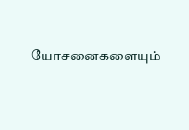யோசனைகளையும்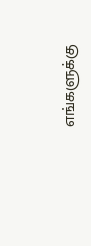எங்களுக்கு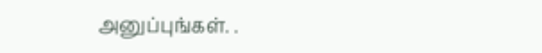அனுப்புங்கள். .